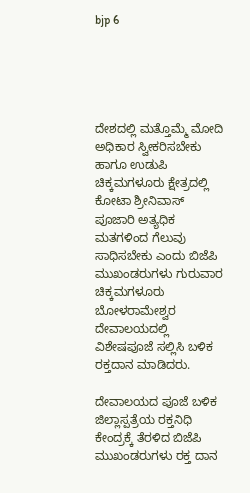bjp 6





ದೇಶದಲ್ಲಿ ಮತ್ತೊಮ್ಮೆ ಮೋದಿ ಅಧಿಕಾರ ಸ್ವೀಕರಿಸಬೇಕು ಹಾಗೂ ಉಡುಪಿ ಚಿಕ್ಕಮಗಳೂರು ಕ್ಷೇತ್ರದಲ್ಲಿ ಕೋಟಾ ಶ್ರೀನಿವಾಸ್ ಪೂಜಾರಿ ಅತ್ಯಧಿಕ ಮತಗಳಿಂದ ಗೆಲುವು ಸಾಧಿಸಬೇಕು ಎಂದು ಬಿಜೆಪಿ ಮುಖಂಡರುಗಳು ಗುರುವಾರ ಚಿಕ್ಕಮಗಳೂರು ಬೋಳರಾಮೇಶ್ವರ ದೇವಾಲಯದಲ್ಲಿ ವಿಶೇಷಪೂಜೆ ಸಲ್ಲಿಸಿ ಬಳಿಕ ರಕ್ತದಾನ ಮಾಡಿದರು.

ದೇವಾಲಯದ ಪೂಜೆ ಬಳಿಕ ಜಿಲ್ಲಾಸ್ಪತ್ರೆಯ ರಕ್ತನಿಧಿ ಕೇಂದ್ರಕ್ಕೆ ತೆರಳಿದ ಬಿಜೆಪಿ ಮುಖಂಡರುಗಳು ರಕ್ತ ದಾನ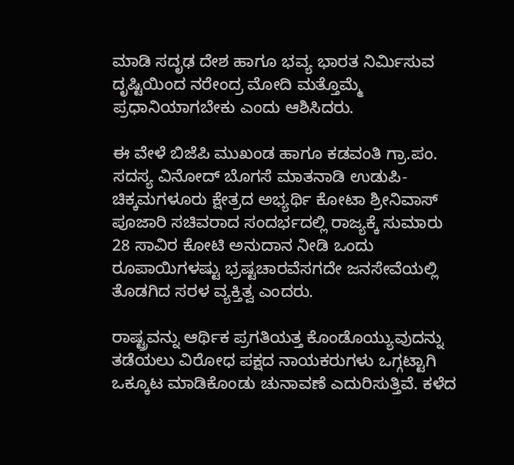ಮಾಡಿ ಸದೃಢ ದೇಶ ಹಾಗೂ ಭವ್ಯ ಭಾರತ ನಿರ್ಮಿಸುವ ದೃಷ್ಟಿಯಿಂದ ನರೇಂದ್ರ ಮೋದಿ ಮತ್ತೊಮ್ಮೆ ಪ್ರಧಾನಿಯಾಗಬೇಕು ಎಂದು ಆಶಿಸಿದರು.

ಈ ವೇಳೆ ಬಿಜೆಪಿ ಮುಖಂಡ ಹಾಗೂ ಕಡವಂತಿ ಗ್ರಾ.ಪಂ. ಸದಸ್ಯ ವಿನೋದ್ ಬೊಗಸೆ ಮಾತನಾಡಿ ಉಡುಪಿ-ಚಿಕ್ಕಮಗಳೂರು ಕ್ಷೇತ್ರದ ಅಭ್ಯರ್ಥಿ ಕೋಟಾ ಶ್ರೀನಿವಾಸ್ ಪೂಜಾರಿ ಸಚಿವರಾದ ಸಂದರ್ಭದಲ್ಲಿ ರಾಜ್ಯಕ್ಕೆ ಸುಮಾರು 28 ಸಾವಿರ ಕೋಟಿ ಅನುದಾನ ನೀಡಿ ಒಂದು ರೂಪಾಯಿಗಳಷ್ಟು ಭ್ರಷ್ಟಚಾರವೆಸಗದೇ ಜನಸೇವೆಯಲ್ಲಿ ತೊಡಗಿದ ಸರಳ ವ್ಯಕ್ತಿತ್ವ ಎಂದರು.

ರಾಷ್ಟ್ರವನ್ನು ಆರ್ಥಿಕ ಪ್ರಗತಿಯತ್ತ ಕೊಂಡೊಯ್ಯುವುದನ್ನು ತಡೆಯಲು ವಿರೋಧ ಪಕ್ಷದ ನಾಯಕರುಗಳು ಒಗ್ಗಟ್ಟಾಗಿ ಒಕ್ಕೂಟ ಮಾಡಿಕೊಂಡು ಚುನಾವಣೆ ಎದುರಿಸುತ್ತಿವೆ. ಕಳೆದ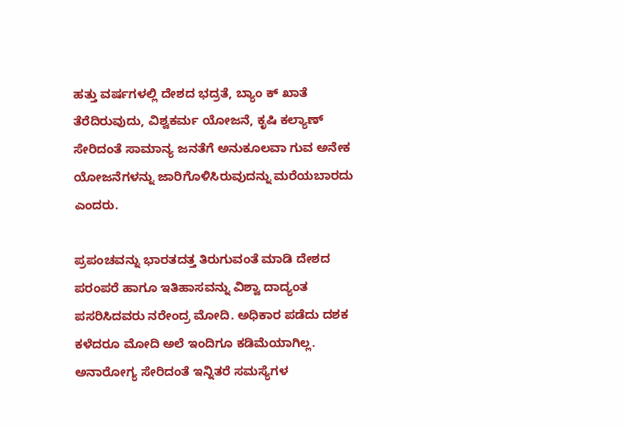ಹತ್ತು ವರ್ಷಗಳಲ್ಲಿ ದೇಶದ ಭದ್ರತೆ, ಬ್ಯಾಂ ಕ್ ಖಾತೆ ತೆರೆದಿರುವುದು, ವಿಶ್ವಕರ್ಮ ಯೋಜನೆ, ಕೃಷಿ ಕಲ್ಯಾಣ್ ಸೇರಿದಂತೆ ಸಾಮಾನ್ಯ ಜನತೆಗೆ ಅನುಕೂಲವಾ ಗುವ ಅನೇಕ ಯೋಜನೆಗಳನ್ನು ಜಾರಿಗೊಳಿಸಿರುವುದನ್ನು ಮರೆಯಬಾರದು ಎಂದರು.

ಪ್ರಪಂಚವನ್ನು ಭಾರತದತ್ತ ತಿರುಗುವಂತೆ ಮಾಡಿ ದೇಶದ ಪರಂಪರೆ ಹಾಗೂ ಇತಿಹಾಸವನ್ನು ವಿಶ್ವಾ ದಾದ್ಯಂತ ಪಸರಿಸಿದವರು ನರೇಂದ್ರ ಮೋದಿ. ಅಧಿಕಾರ ಪಡೆದು ದಶಕ ಕಳೆದರೂ ಮೋದಿ ಅಲೆ ಇಂದಿಗೂ ಕಡಿಮೆಯಾಗಿಲ್ಲ. ಅನಾರೋಗ್ಯ ಸೇರಿದಂತೆ ಇನ್ನಿತರೆ ಸಮಸ್ಯೆಗಳ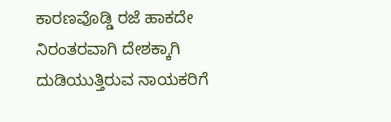ಕಾರಣವೊಡ್ಡಿ ರಜೆ ಹಾಕದೇ ನಿರಂತರವಾಗಿ ದೇಶಕ್ಕಾಗಿ ದುಡಿಯುತ್ತಿರುವ ನಾಯಕರಿಗೆ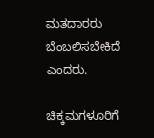ಮತದಾರರು ಬೆಂಬಲಿಸಬೇಕಿದೆ ಎಂದರು.

ಚಿಕ್ಕಮಗಳೂರಿಗೆ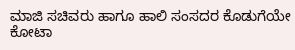ಮಾಜಿ ಸಚಿವರು ಹಾಗೂ ಹಾಲಿ ಸಂಸದರ ಕೊಡುಗೆಯೇ ಕೋಟಾ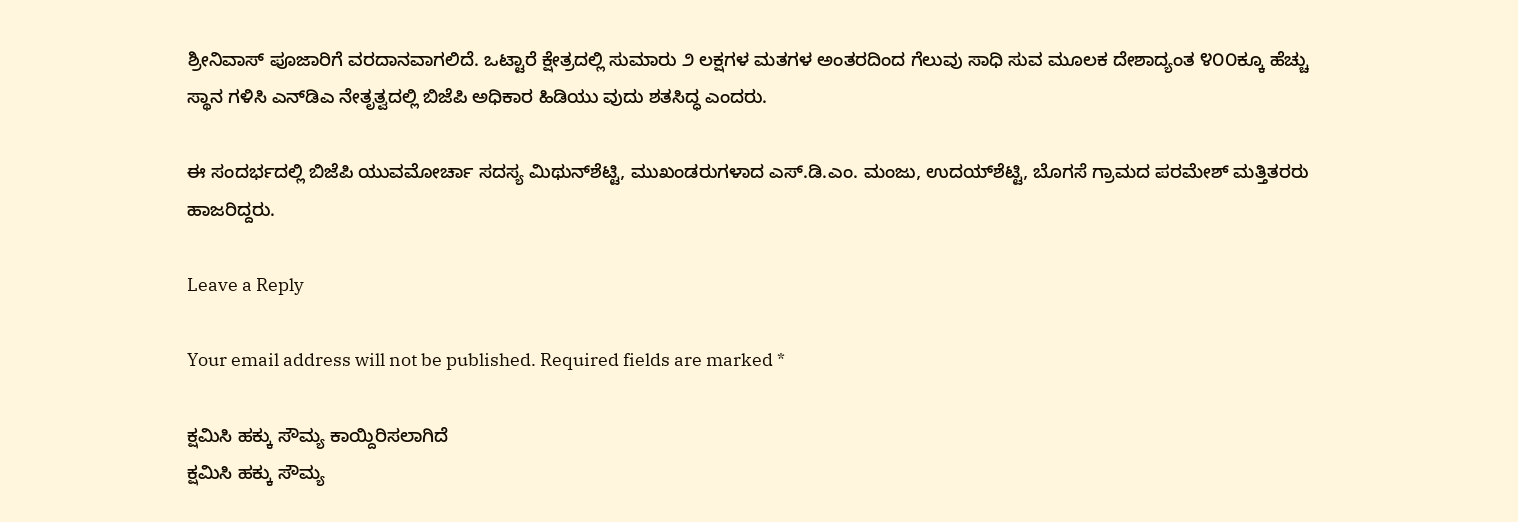ಶ್ರೀನಿವಾಸ್ ಪೂಜಾರಿಗೆ ವರದಾನವಾಗಲಿದೆ. ಒಟ್ಟಾರೆ ಕ್ಷೇತ್ರದಲ್ಲಿ ಸುಮಾರು ೨ ಲಕ್ಷಗಳ ಮತಗಳ ಅಂತರದಿಂದ ಗೆಲುವು ಸಾಧಿ ಸುವ ಮೂಲಕ ದೇಶಾದ್ಯಂತ ೪೦೦ಕ್ಕೂ ಹೆಚ್ಚು ಸ್ಥಾನ ಗಳಿಸಿ ಎನ್‌ಡಿಎ ನೇತೃತ್ವದಲ್ಲಿ ಬಿಜೆಪಿ ಅಧಿಕಾರ ಹಿಡಿಯು ವುದು ಶತಸಿದ್ಧ ಎಂದರು.

ಈ ಸಂದರ್ಭದಲ್ಲಿ ಬಿಜೆಪಿ ಯುವಮೋರ್ಚಾ ಸದಸ್ಯ ಮಿಥುನ್‌ಶೆಟ್ಟಿ, ಮುಖಂಡರುಗಳಾದ ಎಸ್.ಡಿ.ಎಂ. ಮಂಜು, ಉದಯ್‌ಶೆಟ್ಟಿ, ಬೊಗಸೆ ಗ್ರಾಮದ ಪರಮೇಶ್ ಮತ್ತಿತರರು ಹಾಜರಿದ್ದರು.

Leave a Reply

Your email address will not be published. Required fields are marked *

ಕ್ಷಮಿಸಿ ಹಕ್ಕು ಸೌಮ್ಯ ಕಾಯ್ದಿರಿಸಲಾಗಿದೆ
ಕ್ಷಮಿಸಿ ಹಕ್ಕು ಸೌಮ್ಯ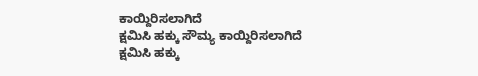ಕಾಯ್ದಿರಿಸಲಾಗಿದೆ
ಕ್ಷಮಿಸಿ ಹಕ್ಕು ಸೌಮ್ಯ ಕಾಯ್ದಿರಿಸಲಾಗಿದೆ
ಕ್ಷಮಿಸಿ ಹಕ್ಕು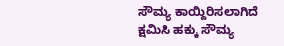ಸೌಮ್ಯ ಕಾಯ್ದಿರಿಸಲಾಗಿದೆ
ಕ್ಷಮಿಸಿ ಹಕ್ಕು ಸೌಮ್ಯ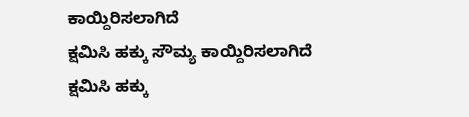ಕಾಯ್ದಿರಿಸಲಾಗಿದೆ
ಕ್ಷಮಿಸಿ ಹಕ್ಕು ಸೌಮ್ಯ ಕಾಯ್ದಿರಿಸಲಾಗಿದೆ
ಕ್ಷಮಿಸಿ ಹಕ್ಕು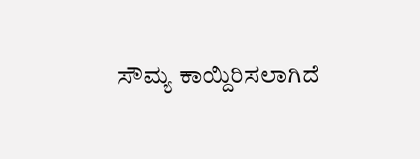ಸೌಮ್ಯ ಕಾಯ್ದಿರಿಸಲಾಗಿದೆ